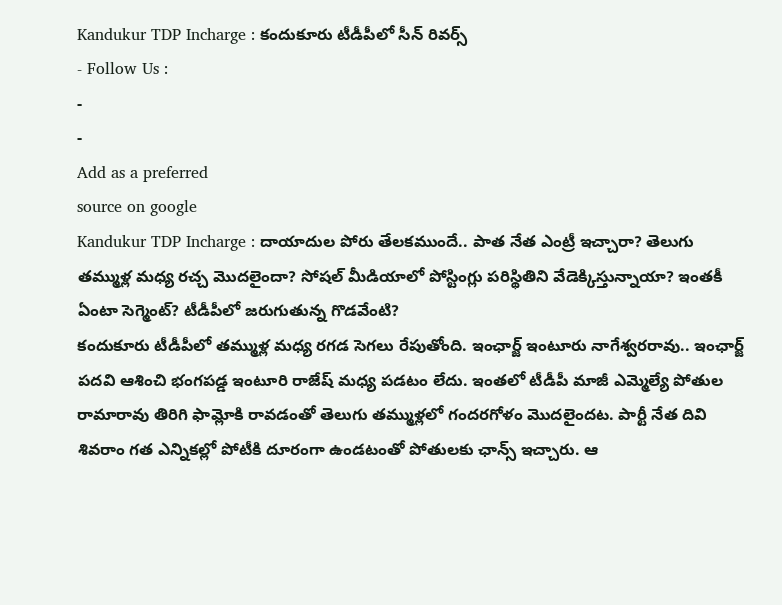Kandukur TDP Incharge : కందుకూరు టీడీపీలో సీన్ రివర్స్
- Follow Us :
-
-
Add as a preferred
source on google
Kandukur TDP Incharge : దాయాదుల పోరు తేలకముందే.. పాత నేత ఎంట్రీ ఇచ్చారా? తెలుగు తమ్ముళ్ల మధ్య రచ్చ మొదలైందా? సోషల్ మీడియాలో పోస్టింగ్లు పరిస్థితిని వేడెక్కిస్తున్నాయా? ఇంతకీ ఏంటా సెగ్మెంట్? టీడీపీలో జరుగుతున్న గొడవేంటి?
కందుకూరు టీడీపీలో తమ్ముళ్ల మధ్య రగడ సెగలు రేపుతోంది. ఇంఛార్జ్ ఇంటూరు నాగేశ్వరరావు.. ఇంఛార్జ్ పదవి ఆశించి భంగపడ్డ ఇంటూరి రాజేష్ మధ్య పడటం లేదు. ఇంతలో టీడీపీ మాజీ ఎమ్మెల్యే పోతుల రామారావు తిరిగి ఫామ్లోకి రావడంతో తెలుగు తమ్ముళ్లలో గందరగోళం మొదలైందట. పార్టీ నేత దివి శివరాం గత ఎన్నికల్లో పోటీకి దూరంగా ఉండటంతో పోతులకు ఛాన్స్ ఇచ్చారు. ఆ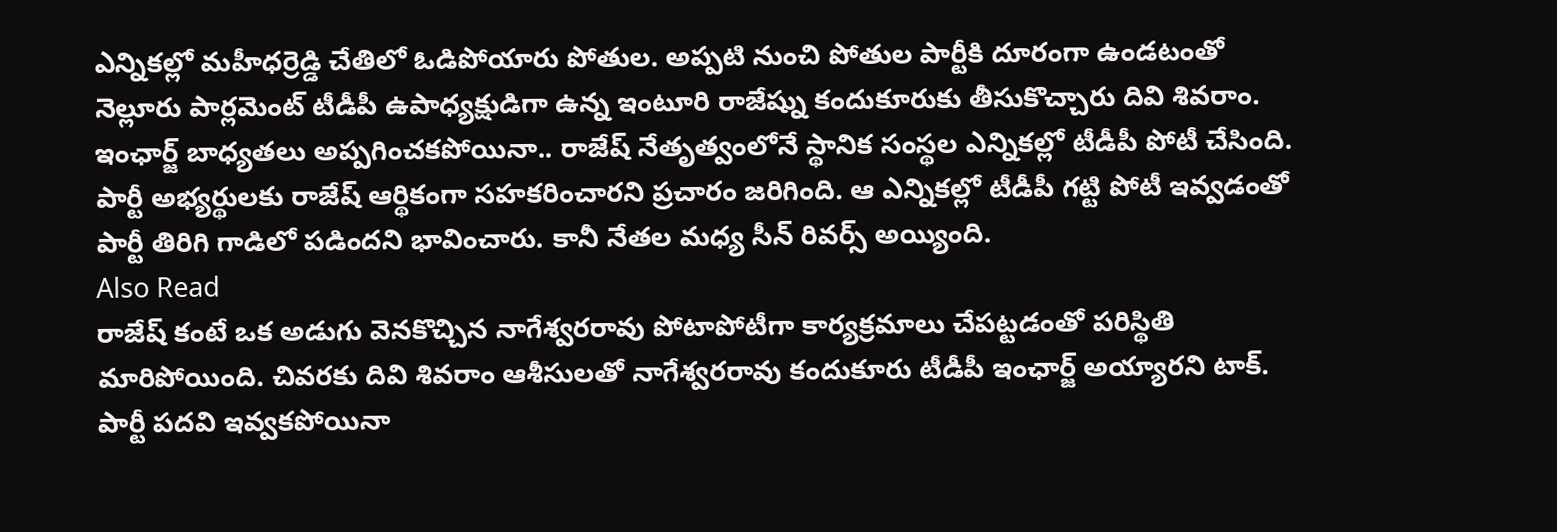ఎన్నికల్లో మహీధర్రెడ్డి చేతిలో ఓడిపోయారు పోతుల. అప్పటి నుంచి పోతుల పార్టీకి దూరంగా ఉండటంతో నెల్లూరు పార్లమెంట్ టీడీపీ ఉపాధ్యక్షుడిగా ఉన్న ఇంటూరి రాజేష్ను కందుకూరుకు తీసుకొచ్చారు దివి శివరాం. ఇంఛార్జ్ బాధ్యతలు అప్పగించకపోయినా.. రాజేష్ నేతృత్వంలోనే స్థానిక సంస్థల ఎన్నికల్లో టీడీపీ పోటీ చేసింది. పార్టీ అభ్యర్థులకు రాజేష్ ఆర్థికంగా సహకరించారని ప్రచారం జరిగింది. ఆ ఎన్నికల్లో టీడీపీ గట్టి పోటీ ఇవ్వడంతో పార్టీ తిరిగి గాడిలో పడిందని భావించారు. కానీ నేతల మధ్య సీన్ రివర్స్ అయ్యింది.
Also Read
రాజేష్ కంటే ఒక అడుగు వెనకొచ్చిన నాగేశ్వరరావు పోటాపోటీగా కార్యక్రమాలు చేపట్టడంతో పరిస్థితి మారిపోయింది. చివరకు దివి శివరాం ఆశీసులతో నాగేశ్వరరావు కందుకూరు టీడీపీ ఇంఛార్జ్ అయ్యారని టాక్. పార్టీ పదవి ఇవ్వకపోయినా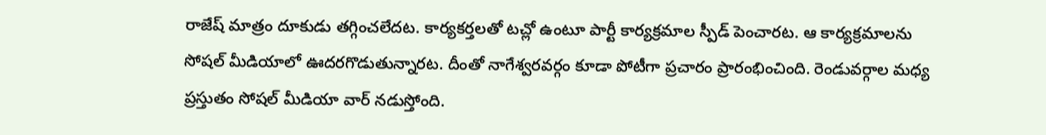రాజేష్ మాత్రం దూకుడు తగ్గించలేదట. కార్యకర్తలతో టచ్లో ఉంటూ పార్టీ కార్యక్రమాల స్పీడ్ పెంచారట. ఆ కార్యక్రమాలను సోషల్ మీడియాలో ఊదరగొడుతున్నారట. దీంతో నాగేశ్వరవర్గం కూడా పోటీగా ప్రచారం ప్రారంభించింది. రెండువర్గాల మధ్య ప్రస్తుతం సోషల్ మీడియా వార్ నడుస్తోంది.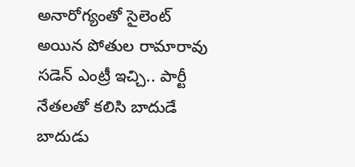అనారోగ్యంతో సైలెంట్ అయిన పోతుల రామారావు సడెన్ ఎంట్రీ ఇచ్చి.. పార్టీ నేతలతో కలిసి బాదుడే బాదుడు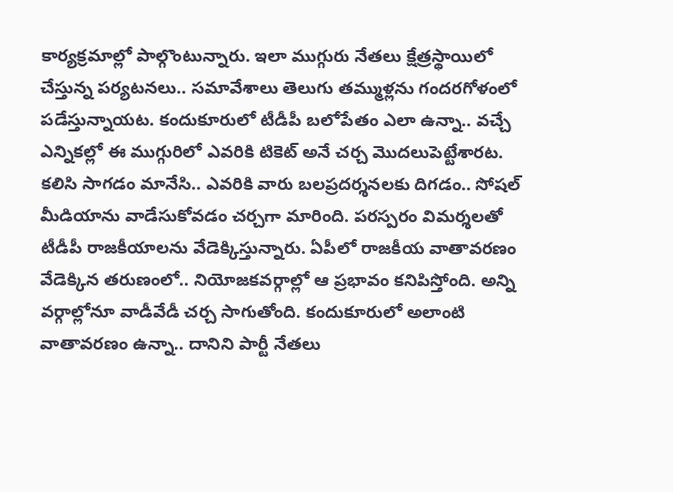కార్యక్రమాల్లో పాల్గొంటున్నారు. ఇలా ముగ్గురు నేతలు క్షేత్రస్థాయిలో చేస్తున్న పర్యటనలు.. సమావేశాలు తెలుగు తమ్ముళ్లను గందరగోళంలో పడేస్తున్నాయట. కందుకూరులో టీడీపీ బలోపేతం ఎలా ఉన్నా.. వచ్చే ఎన్నికల్లో ఈ ముగ్గురిలో ఎవరికి టికెట్ అనే చర్చ మొదలుపెట్టేశారట. కలిసి సాగడం మానేసి.. ఎవరికి వారు బలప్రదర్శనలకు దిగడం.. సోషల్ మీడియాను వాడేసుకోవడం చర్చగా మారింది. పరస్పరం విమర్శలతో టీడీపీ రాజకీయాలను వేడెక్కిస్తున్నారు. ఏపీలో రాజకీయ వాతావరణం వేడెక్కిన తరుణంలో.. నియోజకవర్గాల్లో ఆ ప్రభావం కనిపిస్తోంది. అన్ని వర్గాల్లోనూ వాడీవేడీ చర్చ సాగుతోంది. కందుకూరులో అలాంటి వాతావరణం ఉన్నా.. దానిని పార్టీ నేతలు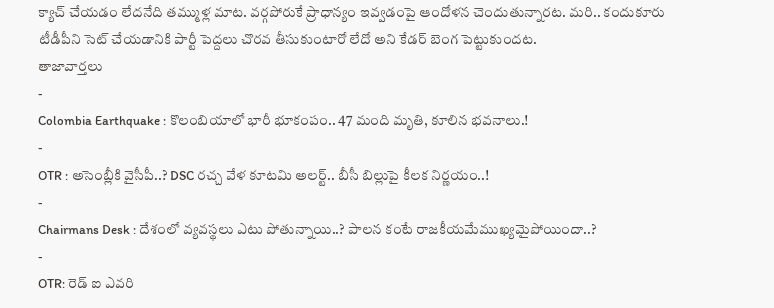క్యాచ్ చేయడం లేదనేది తమ్ముళ్ల మాట. వర్గపోరుకే ప్రాధాన్యం ఇవ్వడంపై ఆందోళన చెందుతున్నారట. మరి.. కందుకూరు టీడీపీని సెట్ చేయడానికి పార్టీ పెద్దలు చొరవ తీసుకుంటారో లేదో అని కేడర్ బెంగ పెట్టుకుందట.
తాజావార్తలు
-
Colombia Earthquake : కొలంబియాలో భారీ భూకంపం.. 47 మంది మృతి, కూలిన భవనాలు.!
-
OTR : అసెంబ్లీకి వైసీపీ..? DSC రచ్చ వేళ కూటమి అలర్ట్.. బీసీ బిల్లుపై కీలక నిర్ణయం..!
-
Chairmans Desk : దేశంలో వ్యవస్థలు ఎటు పోతున్నాయి..? పాలన కంటే రాజకీయమేముఖ్యమైపోయిందా..?
-
OTR: రెడ్ ఐ ఎవరి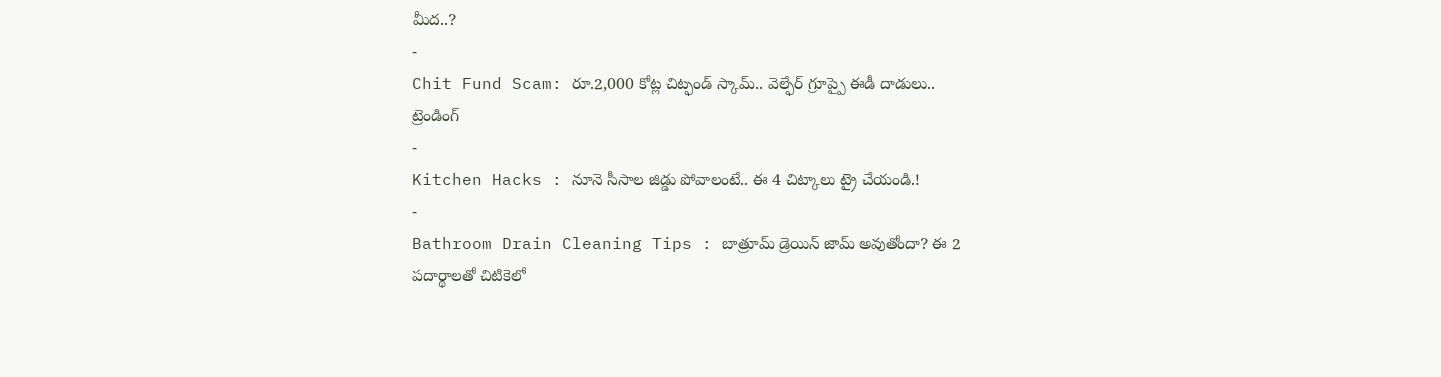మీద..?
-
Chit Fund Scam: రూ.2,000 కోట్ల చిట్ఫండ్ స్కామ్.. వెల్ఫేర్ గ్రూప్పై ఈడీ దాడులు..
ట్రెండింగ్
-
Kitchen Hacks : నూనె సీసాల జిడ్డు పోవాలంటే.. ఈ 4 చిట్కాలు ట్రై చేయండి.!
-
Bathroom Drain Cleaning Tips : బాత్రూమ్ డ్రెయిన్ జామ్ అవుతోందా? ఈ 2 పదార్థాలతో చిటికెలో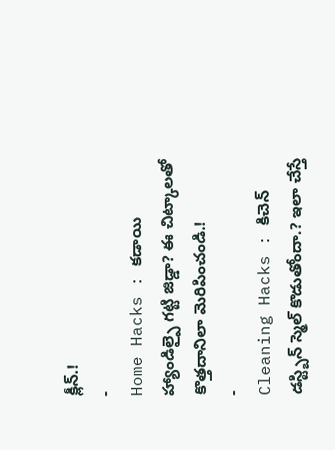క్లీన్.!
-
Home Hacks : కడాయి హ్యాండిల్పై గట్టి జిడ్డా? ఈ చిట్కాలతో కొత్తదానిలా మెరిపించండి.!
-
Cleaning Hacks : కిచెన్ డస్ట్బిన్ స్మెల్ కొడుతోందా.? ఇలా చేస్తే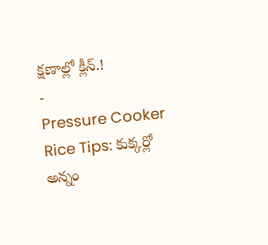క్షణాల్లో క్లీన్.!
-
Pressure Cooker Rice Tips: కుక్కర్లో అన్నం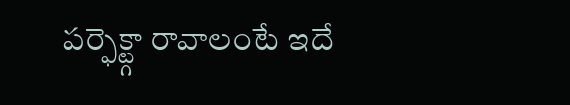పర్ఫెక్ట్గా రావాలంటే ఇదే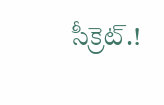సీక్రెట్.!